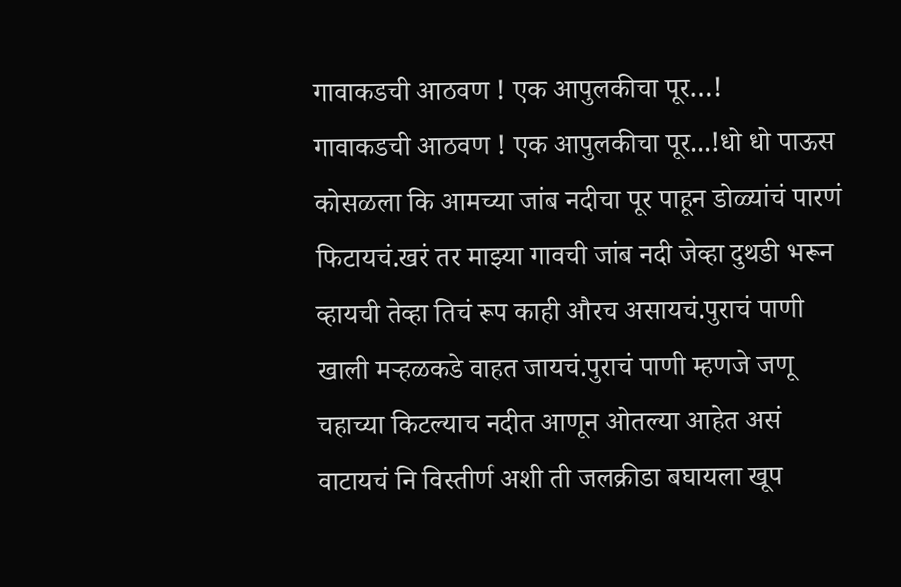गावाकडची आठवण ! एक आपुलकीचा पूर…!
गावाकडची आठवण ! एक आपुलकीचा पूर...!धो धो पाऊस कोसळला कि आमच्या जांब नदीचा पूर पाहून डोळ्यांचं पारणं फिटायचं.खरं तर माझ्या गावची जांब नदी जेव्हा दुथडी भरून व्हायची तेव्हा तिचं रूप काही औरच असायचं.पुराचं पाणी खाली मऱ्हळकडे वाहत जायचं.पुराचं पाणी म्हणजे जणू चहाच्या किटल्याच नदीत आणून ओतल्या आहेत असं वाटायचं नि विस्तीर्ण अशी ती जलक्रीडा बघायला खूप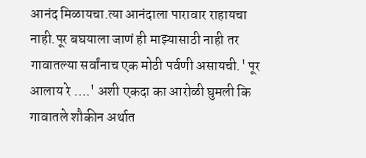आनंद मिळायचा.त्या आनंदाला पारावार राहायचा नाही.पूर बघयाला जाणं ही माझ्यासाठी नाही तर गावातल्या सर्वांनाच एक मोठी पर्वणी असायची.' पूर आलाय रे ….' अशी एकदा का आरोळी घुमली कि गावातले शौकीन अर्थात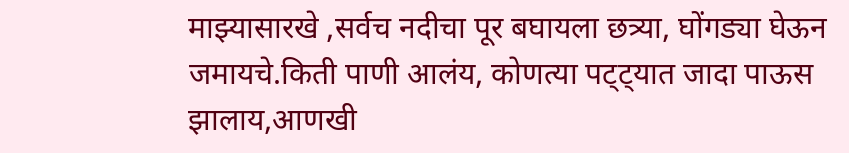माझ्यासारखे ,सर्वच नदीचा पूर बघायला छत्र्या, घोंगड्या घेऊन जमायचे.किती पाणी आलंय, कोणत्या पट्ट्यात जादा पाऊस झालाय,आणखी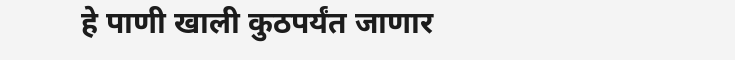हे पाणी खाली कुठपर्यंत जाणार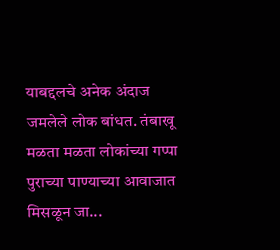याबद्दलचे अनेक अंदाज जमलेले लोक बांधत. तंबाखू मळता मळता लोकांच्या गप्पा पुराच्या पाण्याच्या आवाजात मिसळून जा...